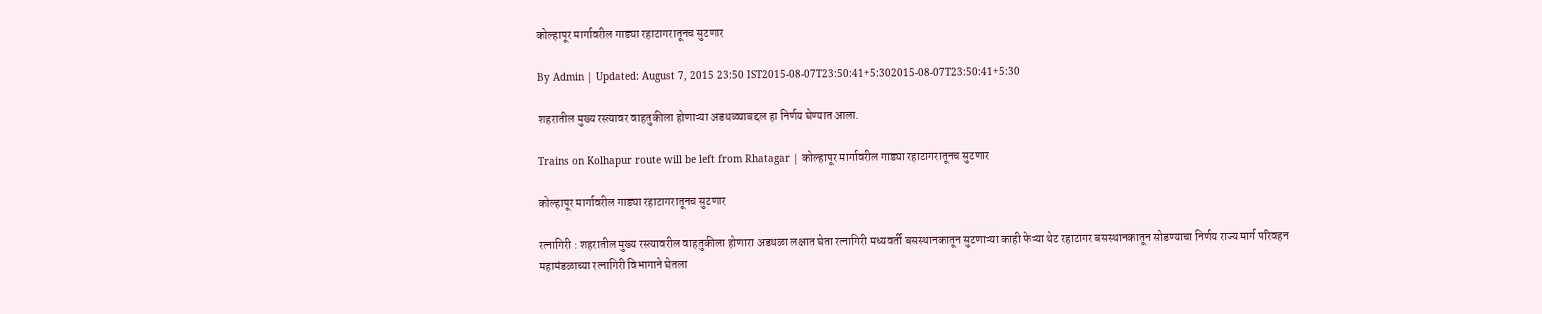कोल्हापूर मार्गावरील गाड्या रहाटागरातूनच सुटणार

By Admin | Updated: August 7, 2015 23:50 IST2015-08-07T23:50:41+5:302015-08-07T23:50:41+5:30

शहरातील मुख्य रस्त्यावर वाहतुकीला होणाऱ्या अडथळ्याबद्दल हा निर्णय घेण्यात आला.

Trains on Kolhapur route will be left from Rhatagar | कोल्हापूर मार्गावरील गाड्या रहाटागरातूनच सुटणार

कोल्हापूर मार्गावरील गाड्या रहाटागरातूनच सुटणार

रत्नागिरी : शहरातील मुख्य रस्त्यावरील वाहतुकीला होणारा अडथळा लक्षात घेता रत्नागिरी मध्यवर्ती बसस्थानकातून सुटणाऱ्या काही फेऱ्या थेट रहाटागर बसस्थानकातून सोडण्याचा निर्णय राज्य मार्ग परिवहन महामंडळाच्या रत्नागिरी विभागाने घेतला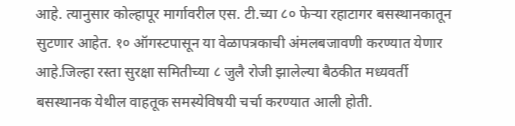आहे. त्यानुसार कोल्हापूर मार्गावरील एस. टी.च्या ८० फेऱ्या रहाटागर बसस्थानकातून सुटणार आहेत. १० ऑगस्टपासून या वेळापत्रकाची अंमलबजावणी करण्यात येणार आहे.जिल्हा रस्ता सुरक्षा समितीच्या ८ जुलै रोजी झालेल्या बैठकीत मध्यवर्ती बसस्थानक येथील वाहतूक समस्येविषयी चर्चा करण्यात आली होती.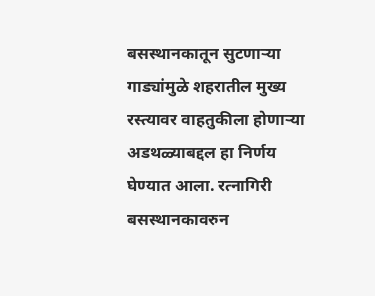बसस्थानकातून सुटणाऱ्या गाड्यांमुळे शहरातील मुख्य रस्त्यावर वाहतुकीला होणाऱ्या अडथळ्याबद्दल हा निर्णय घेण्यात आला. रत्नागिरी बसस्थानकावरुन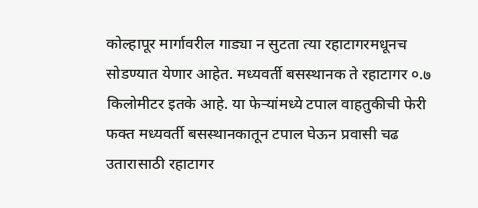कोल्हापूर मार्गावरील गाड्या न सुटता त्या रहाटागरमधूनच सोडण्यात येणार आहेत. मध्यवर्ती बसस्थानक ते रहाटागर ०.७ किलोमीटर इतके आहे. या फेऱ्यांमध्ये टपाल वाहतुकीची फेरी फक्त मध्यवर्ती बसस्थानकातून टपाल घेऊन प्रवासी चढ उतारासाठी रहाटागर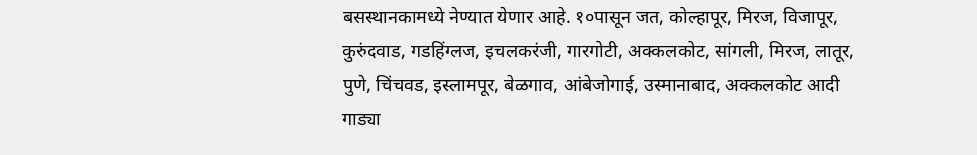बसस्थानकामध्ये नेण्यात येणार आहे. १०पासून जत, कोल्हापूर, मिरज, विजापूर, कुरुंदवाड, गडहिंग्लज, इचलकरंजी, गारगोटी, अक्कलकोट, सांगली, मिरज, लातूर, पुणे, चिंचवड, इस्लामपूर, बेळगाव, आंबेजोगाई, उस्मानाबाद, अक्कलकोट आदी गाड्या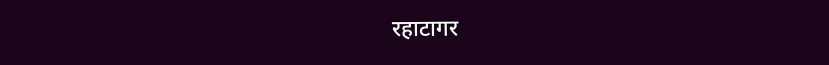रहाटागर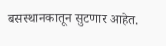बसस्थानकातून सुटणार आहेत.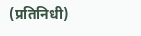(प्रतिनिधी)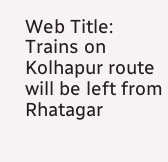Web Title: Trains on Kolhapur route will be left from Rhatagar